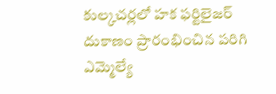కుల్కచర్లలో హక ఫర్టిలైజర్ దుకాణం ప్రారంభించిన పరిగి ఎమ్మెల్యే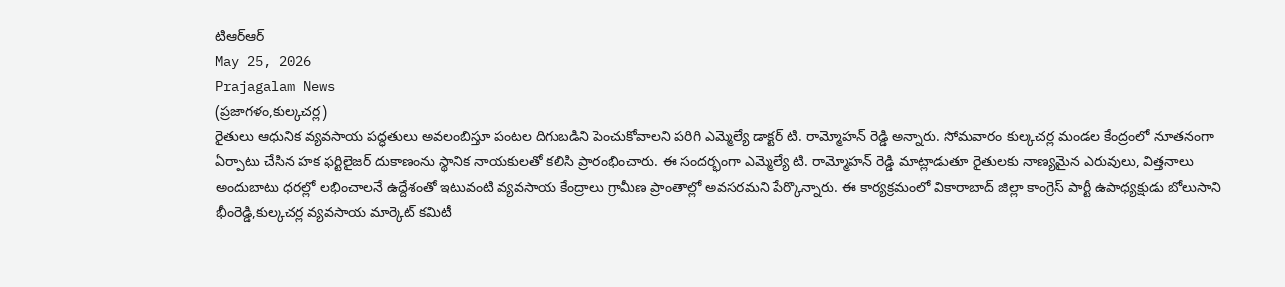టిఆర్ఆర్
May 25, 2026
Prajagalam News
(ప్రజాగళం,కుల్కచర్ల)
రైతులు ఆధునిక వ్యవసాయ పద్ధతులు అవలంబిస్తూ పంటల దిగుబడిని పెంచుకోవాలని పరిగి ఎమ్మెల్యే డాక్టర్ టి. రామ్మోహన్ రెడ్డి అన్నారు. సోమవారం కుల్కచర్ల మండల కేంద్రంలో నూతనంగా ఏర్పాటు చేసిన హక ఫర్టిలైజర్ దుకాణంను స్థానిక నాయకులతో కలిసి ప్రారంభించారు. ఈ సందర్భంగా ఎమ్మెల్యే టి. రామ్మోహన్ రెడ్డి మాట్లాడుతూ రైతులకు నాణ్యమైన ఎరువులు, విత్తనాలు అందుబాటు ధరల్లో లభించాలనే ఉద్దేశంతో ఇటువంటి వ్యవసాయ కేంద్రాలు గ్రామీణ ప్రాంతాల్లో అవసరమని పేర్కొన్నారు. ఈ కార్యక్రమంలో వికారాబాద్ జిల్లా కాంగ్రెస్ పార్టీ ఉపాధ్యక్షుడు బోలుసాని భీంరెడ్డి,కుల్కచర్ల వ్యవసాయ మార్కెట్ కమిటీ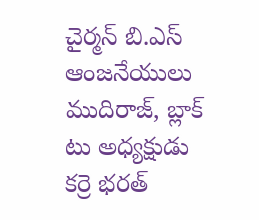చైర్మన్ బి.ఎస్ ఆంజనేయులు ముదిరాజ్, బ్లాక్ టు అధ్యక్షుడు కర్రె భరత్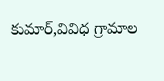కుమార్,వివిధ గ్రామాల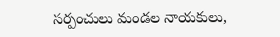సర్పంచులు మండల నాయకులు,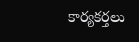కార్యకర్తలు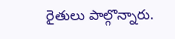రైతులు పాల్గొన్నారు.